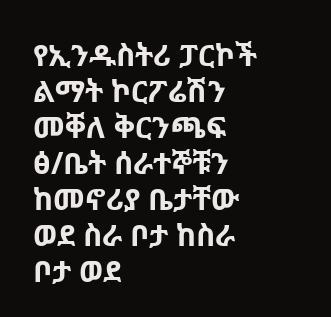የኢንዱስትሪ ፓርኮች ልማት ኮርፖሬሽን መቐለ ቅርንጫፍ ፅ/ቤት ሰራተኞቹን ከመኖሪያ ቤታቸው ወደ ስራ ቦታ ከስራ ቦታ ወደ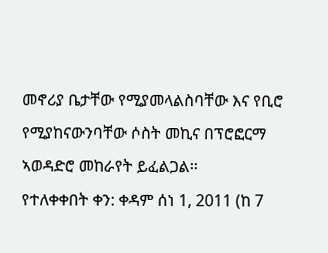መኖሪያ ቤታቸው የሚያመላልስባቸው እና የቢሮ የሚያከናውንባቸው ሶስት መኪና በፕሮፎርማ ኣወዳድሮ መከራየት ይፈልጋል፡፡
የተለቀቀበት ቀን: ቀዳም ሰነ 1, 2011 (ከ 7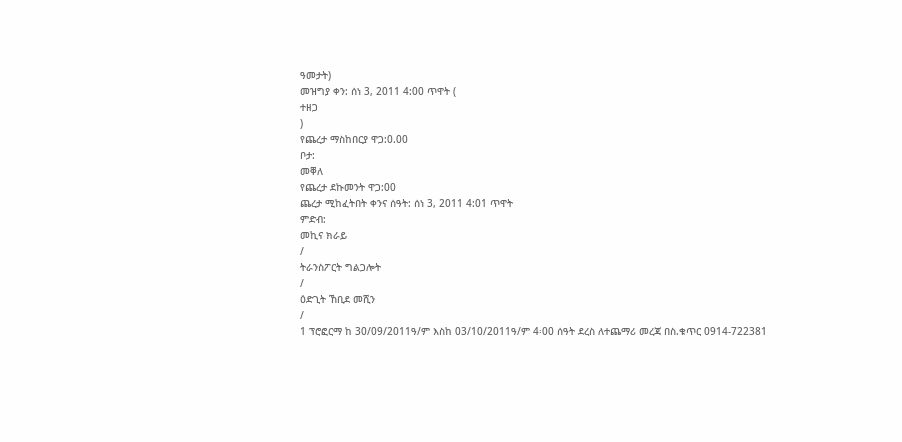ዓመታት)
መዝግያ ቀን: ሰነ 3, 2011 4:00 ጥዋት (
ተዘጋ
)
የጨረታ ማስከበርያ ዋጋ:0.00
ቦታ:
መቐለ
የጨረታ ደኩመንት ዋጋ:00
ጨረታ ሚከፈትበት ቀንና ሰዓት: ሰነ 3, 2011 4:01 ጥዋት
ምድብ:
መኪና ክራይ
/
ትራንስፖርት ግልጋሎት
/
ዕድጊት ኸቢደ መሺን
/
1 ፕሮፎርማ ከ 30/09/2011ዓ/ም እስከ 03/10/2011ዓ/ም 4፡00 ሰዓት ደረስ ለተጨማሪ መረጃ በስ.ቁጥር 0914-722381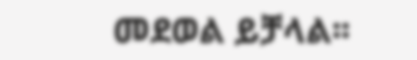መደወል ይቻላል፡፡